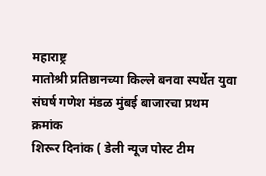महाराष्ट्र
मातोश्री प्रतिष्ठानच्या किल्ले बनवा स्पर्धेत युवा संघर्ष गणेश मंडळ मुंबई बाजारचा प्रथम क्रमांक
शिरूर दिनांक ( डेली न्यूज पोस्ट टीम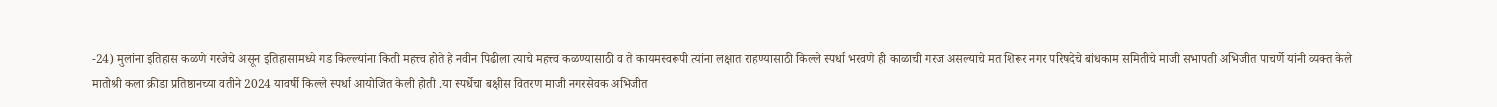-24) मुलांना इतिहास कळणे गरजेचे असून इतिहासामध्ये गड किल्ल्यांना किती महत्त्व होते हे नवीन पिढीला त्याचे महत्त्व कळण्यासाठी व ते कायमस्वरूपी त्यांना लक्षात राहण्यासाठी किल्ले स्पर्धा भरवणे ही काळाची गरज असल्याचे मत शिरूर नगर परिषदेचे बांधकाम समितीचे माजी सभापती अभिजीत पाचर्णे यांनी व्यक्त केले
मातोश्री कला क्रीडा प्रतिष्ठानच्या वतीने 2024 यावर्षी किल्ले स्पर्धा आयोजित केली होती .या स्पर्धेचा बक्षीस वितरण माजी नगरसेवक अभिजीत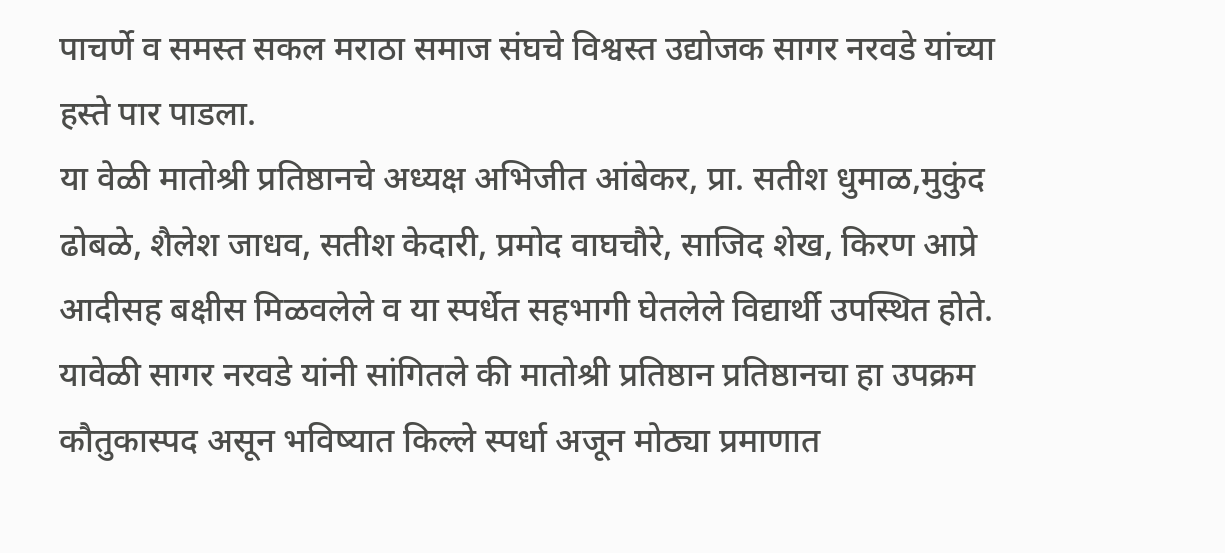पाचर्णे व समस्त सकल मराठा समाज संघचे विश्वस्त उद्योजक सागर नरवडे यांच्या हस्ते पार पाडला.
या वेळी मातोश्री प्रतिष्ठानचे अध्यक्ष अभिजीत आंबेकर, प्रा. सतीश धुमाळ,मुकुंद ढोबळे, शैलेश जाधव, सतीश केदारी, प्रमोद वाघचौरे, साजिद शेख, किरण आप्रे आदीसह बक्षीस मिळवलेले व या स्पर्धेत सहभागी घेतलेले विद्यार्थी उपस्थित होते.
यावेळी सागर नरवडे यांनी सांगितले की मातोश्री प्रतिष्ठान प्रतिष्ठानचा हा उपक्रम कौतुकास्पद असून भविष्यात किल्ले स्पर्धा अजून मोठ्या प्रमाणात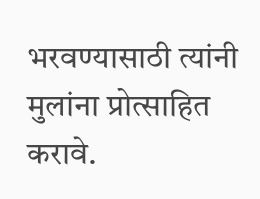भरवण्यासाठी त्यांनी मुलांना प्रोत्साहित करावे.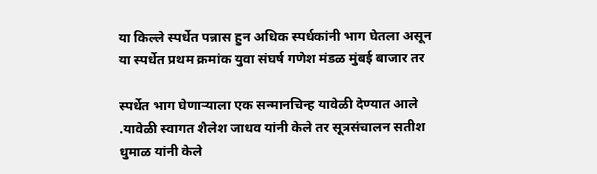या किल्ले स्पर्धेत पन्नास हुन अधिक स्पर्धकांनी भाग घेतला असून या स्पर्धेत प्रथम क्रमांक युवा संघर्ष गणेश मंडळ मुंबई बाजार तर

स्पर्धेत भाग घेणाऱ्याला एक सन्मानचिन्ह यावेळी देण्यात आले .यावेळी स्वागत शैलेश जाधव यांनी केले तर सूत्रसंचालन सतीश धुमाळ यांनी केले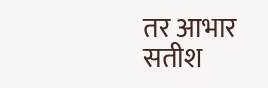तर आभार सतीश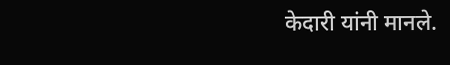केदारी यांनी मानले.